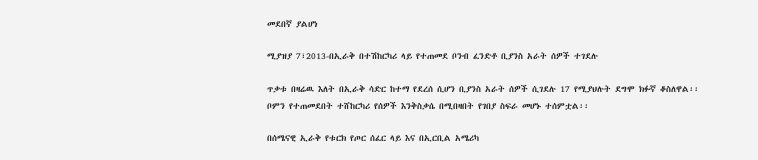መደበኛ ያልሆነ

ሚያዝያ 7፣2013-በኢራቅ በተሽከርካሪ ላይ የተጠመደ ቦንብ ፈንድቶ ቢያንስ አራት ሰዎች ተገደሉ

ጥቃቱ በዛሬዉ እለት በኢራቅ ሳድር ከተማ የደረሰ ሲሆን ቢያንስ አራት ሰዎች ሲገደሉ 17 የሚያህሉት ደግሞ ክፉኛ ቆስለዋል፡፡ቦምን የተጠመደበት ተሸከርካሪ የሰዎች እንቅስቃሴ በሚበዛበት የገበያ ስፍራ መሆኑ ተሰምቷል፡፡

በሰሜናዊ ኢራቅ የቱርክ የጦር ሰፈር ላይ እና በኢርቢል አሜሪካ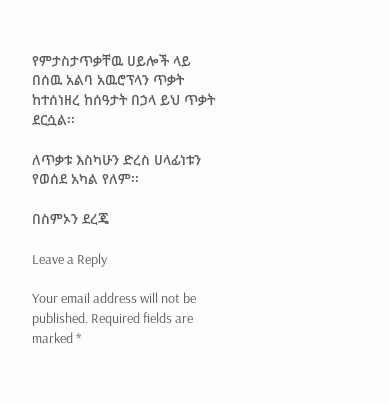የምታስታጥቃቸዉ ሀይሎች ላይ በሰዉ አልባ አዉሮፕላን ጥቃት ከተሰነዘረ ከሰዓታት በኃላ ይህ ጥቃት ደርሷል፡፡

ለጥቃቱ እስካሁን ድረስ ሀላፊነቱን የወሰደ አካል የለም፡፡

በስምኦን ደረጄ

Leave a Reply

Your email address will not be published. Required fields are marked *